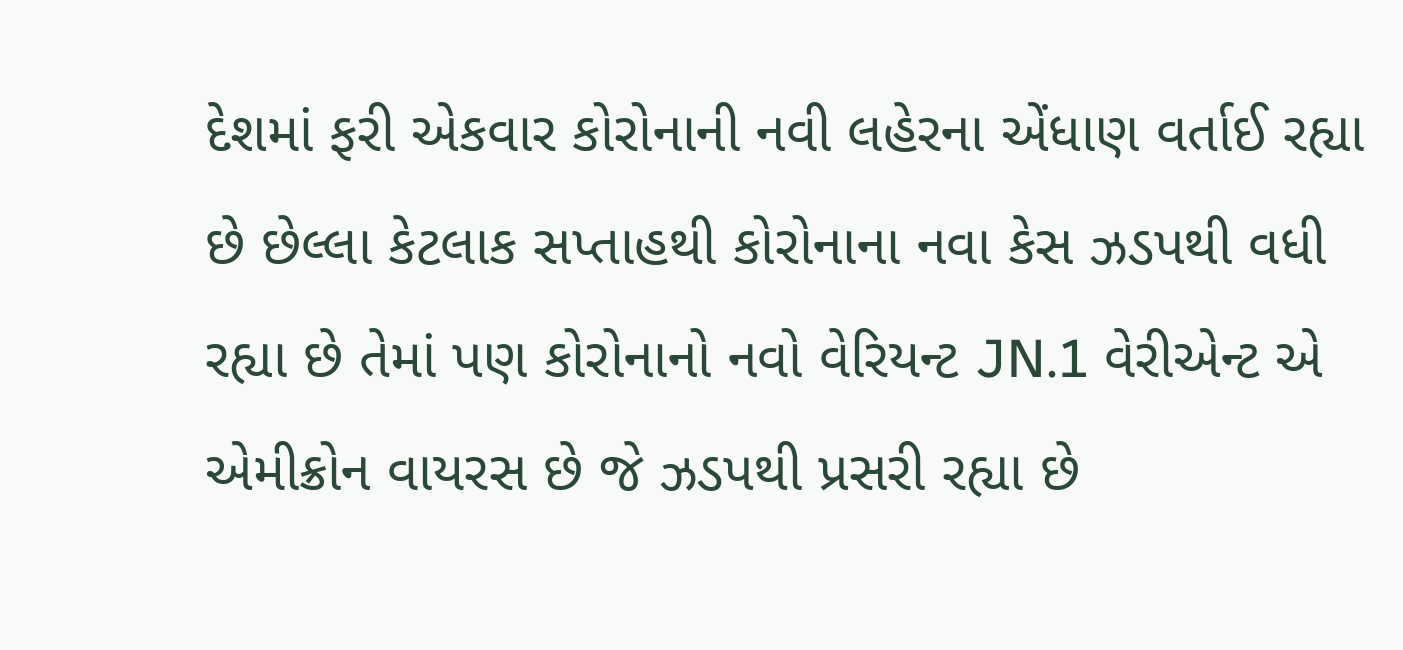દેશમાં ફરી એકવાર કોરોનાની નવી લહેરના એંધાણ વર્તાઈ રહ્યા છે છેલ્લા કેટલાક સપ્તાહથી કોરોનાના નવા કેસ ઝડપથી વધી રહ્યા છે તેમાં પણ કોરોનાનો નવો વેરિયન્ટ JN.1 વેરીએન્ટ એ એમીક્રોન વાયરસ છે જે ઝડપથી પ્રસરી રહ્યા છે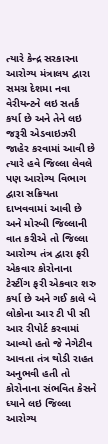ત્યારે કેન્દ્ર સરકારના આરોગ્ય મંત્રાલય દ્વારા સમગ્ર દેશમા નવા વેરીયન્ટને લઇ સતર્ક કર્યા છે અને તેને લઇ જરૂરી એડવાઇઝરી જાહેર કરવામાં આવી છે ત્યારે હવે જિલ્લા લેવલે પણ આરોગ્ય વિભાગ દ્વારા સક્રિયતા દાખવવામાં આવી છે અને મોરબી જિલ્લાની વાત કરીએ તો જિલ્લા આરોગ્ય તંત્ર દ્વારા ફરી એકવાર કોરોનાના ટેસ્ટીંગ ફરી એકવાર શરુ કર્યા છે અને ગઈ કાલે બે લોકોના આર ટી પી સી આર રીપોર્ટ કરવામાં આવ્યો હતો જે નેગેટીવ આવતા તંત્ર થોડી રાહત અનુભવી હતી તો કોરોનાના સંભવિત કેસને ધ્યાને લઇ જિલ્લા આરોગ્ય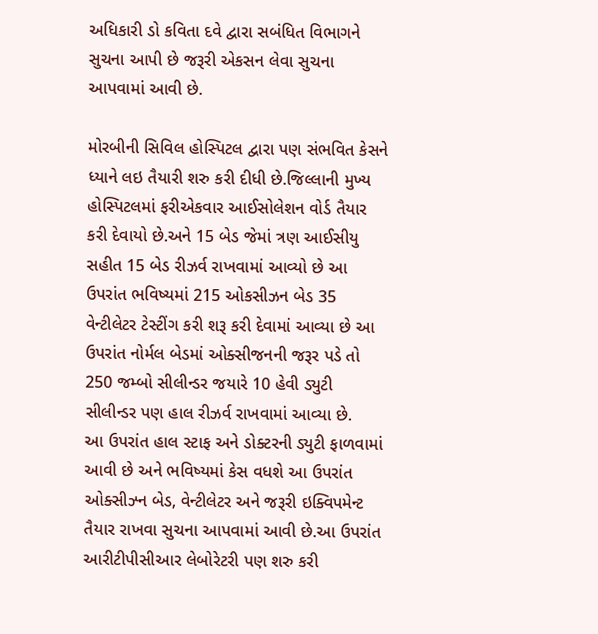અધિકારી ડો કવિતા દવે દ્વારા સબંધિત વિભાગને સુચના આપી છે જરૂરી એકસન લેવા સુચના આપવામાં આવી છે.

મોરબીની સિવિલ હોસ્પિટલ દ્વારા પણ સંભવિત કેસને ધ્યાને લઇ તૈયારી શરુ કરી દીધી છે.જિલ્લાની મુખ્ય હોસ્પિટલમાં ફરીએકવાર આઈસોલેશન વોર્ડ તૈયાર કરી દેવાયો છે.અને 15 બેડ જેમાં ત્રણ આઈસીયુ સહીત 15 બેડ રીઝર્વ રાખવામાં આવ્યો છે આ ઉપરાંત ભવિષ્યમાં 215 ઓકસીઝન બેડ 35 વેન્ટીલેટર ટેસ્ટીંગ કરી શરૂ કરી દેવામાં આવ્યા છે આ ઉપરાંત નોર્મલ બેડમાં ઓક્સીજનની જરૂર પડે તો 250 જમ્બો સીલીન્ડર જયારે 10 હેવી ડ્યુટી સીલીન્ડર પણ હાલ રીઝર્વ રાખવામાં આવ્યા છે.
આ ઉપરાંત હાલ સ્ટાફ અને ડોક્ટરની ડ્યુટી ફાળવામાં આવી છે અને ભવિષ્યમાં કેસ વધશે આ ઉપરાંત ઓક્સીઝ્ન બેડ, વેન્ટીલેટર અને જરૂરી ઇક્વિપમેન્ટ તૈયાર રાખવા સુચના આપવામાં આવી છે.આ ઉપરાંત આરીટીપીસીઆર લેબોરેટરી પણ શરુ કરી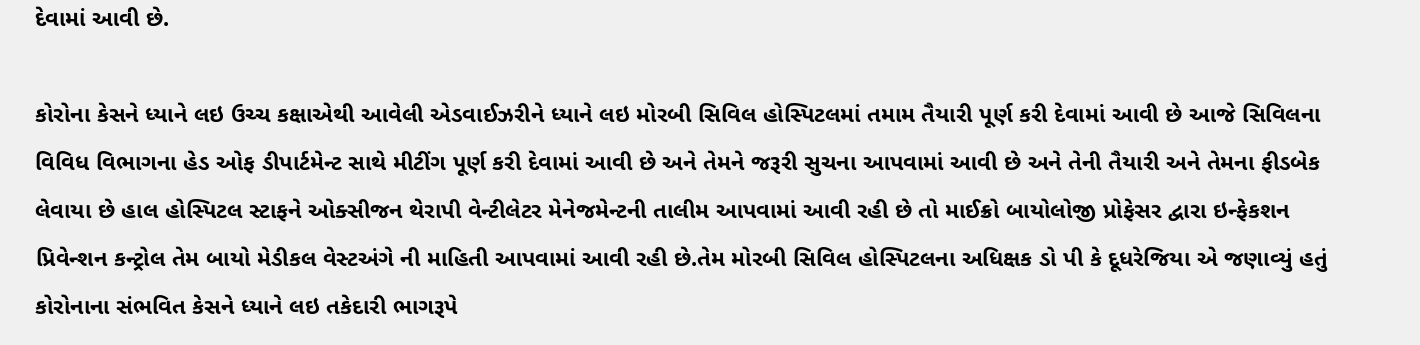દેવામાં આવી છે.

કોરોના કેસને ધ્યાને લઇ ઉચ્ચ કક્ષાએથી આવેલી એડવાઈઝરીને ધ્યાને લઇ મોરબી સિવિલ હોસ્પિટલમાં તમામ તૈયારી પૂર્ણ કરી દેવામાં આવી છે આજે સિવિલના વિવિધ વિભાગના હેડ ઓફ ડીપાર્ટમેન્ટ સાથે મીટીંગ પૂર્ણ કરી દેવામાં આવી છે અને તેમને જરૂરી સુચના આપવામાં આવી છે અને તેની તૈયારી અને તેમના ફીડબેક લેવાયા છે હાલ હોસ્પિટલ સ્ટાફને ઓક્સીજન થેરાપી વેન્ટીલેટર મેનેજમેન્ટની તાલીમ આપવામાં આવી રહી છે તો માઈક્રો બાયોલોજી પ્રોફેસર દ્વારા ઇન્ફેકશન પ્રિવેન્શન કન્ટ્રોલ તેમ બાયો મેડીકલ વેસ્ટઅંગે ની માહિતી આપવામાં આવી રહી છે.તેમ મોરબી સિવિલ હોસ્પિટલના અધિક્ષક ડો પી કે દૂધરેજિયા એ જણાવ્યું હતું
કોરોનાના સંભવિત કેસને ધ્યાને લઇ તકેદારી ભાગરૂપે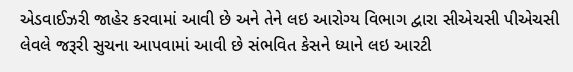એડવાઈઝરી જાહેર કરવામાં આવી છે અને તેને લઇ આરોગ્ય વિભાગ દ્વારા સીએચસી પીએચસી લેવલે જરૂરી સુચના આપવામાં આવી છે સંભવિત કેસને ધ્યાને લઇ આરટી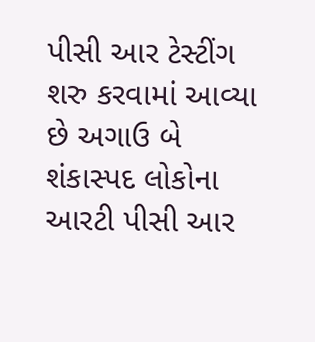પીસી આર ટેસ્ટીંગ શરુ કરવામાં આવ્યા છે અગાઉ બે શંકાસ્પદ લોકોના આરટી પીસી આર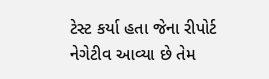ટેસ્ટ કર્યા હતા જેના રીપોર્ટ નેગેટીવ આવ્યા છે તેમ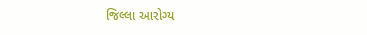જિલ્લા આરોગ્ય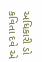અધિકારી ડો કવિતા દવે એ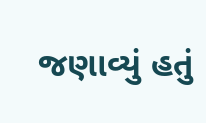જણાવ્યું હતું